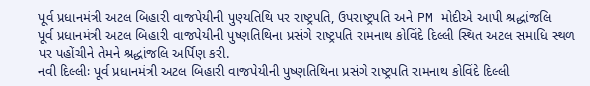પૂર્વ પ્રધાનમંત્રી અટલ બિહારી વાજપેયીની પુણ્યતિથિ પર રાષ્ટ્રપતિ, ઉપરાષ્ટ્રપતિ અને PM મોદીએ આપી શ્રદ્ધાંજલિ
પૂર્વ પ્રધાનમંત્રી અટલ બિહારી વાજપેયીની પુષ્ણતિથિના પ્રસંગે રાષ્ટ્રપતિ રામનાથ કોવિંદે દિલ્લી સ્થિત અટલ સમાધિ સ્થળ પર પહોંચીને તેમને શ્રદ્ધાંજલિ અર્પિણ કરી.
નવી દિલ્લીઃ પૂર્વ પ્રધાનમંત્રી અટલ બિહારી વાજપેયીની પુષ્ણતિથિના પ્રસંગે રાષ્ટ્રપતિ રામનાથ કોવિંદે દિલ્લી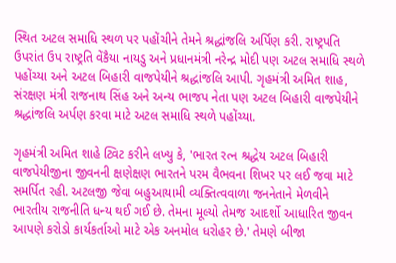સ્થિત અટલ સમાધિ સ્થળ પર પહોંચીને તેમને શ્રદ્ધાંજલિ અર્પિણ કરી. રાષ્ટ્રપતિ ઉપરાંત ઉપ રાષ્ટ્રતિ વેંકૈયા નાયડુ અને પ્રધાનમંત્રી નરેન્દ્ર મોદી પણ અટલ સમાધિ સ્થળે પહોંચ્યા અને અટલ બિહારી વાજપેયીને શ્રદ્ધાંજલિ આપી. ગૃહમંત્રી અમિત શાહ, સંરક્ષણ મંત્રી રાજનાથ સિંહ અને અન્ય ભાજપ નેતા પણ અટલ બિહારી વાજપેયીને શ્રદ્ધાંજલિ અર્પણ કરવા માટે અટલ સમાધિ સ્થળે પહોંચ્યા.

ગૃહમંત્રી અમિત શાહે ટ્વિટ કરીને લખ્યુ કે, 'ભારત રત્ન શ્રદ્ધેય અટલ બિહારી વાજપેયીજીના જીવનની ક્ષણેક્ષણ ભારતને પરમ વૈભવના શિખર પર લઈ જવા માટે સમર્પિત રહી. અટલજી જેવા બહુઆયામી વ્યક્તિત્વવાળા જનનેતાને મેળવીને ભારતીય રાજનીતિ ધન્ય થઈ ગઈ છે. તેમના મૂલ્યો તેમજ આદર્શો આધારિત જીવન આપણે કરોડો કાર્યકર્તાઓ માટે એક અનમોલ ધરોહર છે.' તેમણે બીજા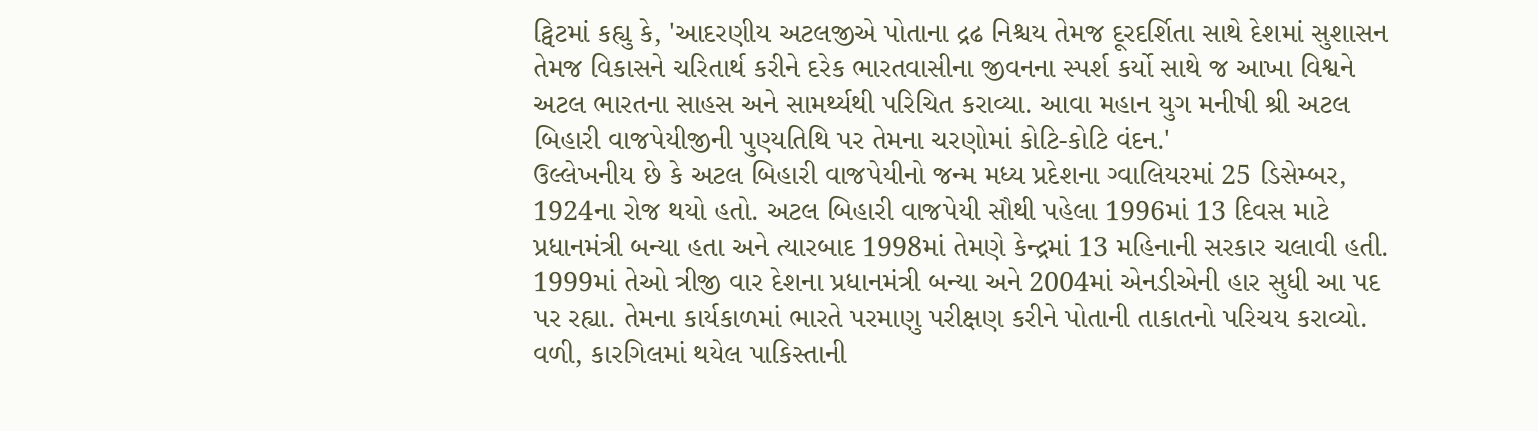ટ્વિટમાં કહ્યુ કે, 'આદરણીય અટલજીએ પોતાના દ્રઢ નિશ્ચય તેમજ દૂરદર્શિતા સાથે દેશમાં સુશાસન તેમજ વિકાસને ચરિતાર્થ કરીને દરેક ભારતવાસીના જીવનના સ્પર્શ કર્યો સાથે જ આખા વિશ્વને અટલ ભારતના સાહસ અને સામર્થ્યથી પરિચિત કરાવ્યા. આવા મહાન યુગ મનીષી શ્રી અટલ બિહારી વાજપેયીજીની પુણ્યતિથિ પર તેમના ચરણોમાં કોટિ-કોટિ વંદન.'
ઉલ્લેખનીય છે કે અટલ બિહારી વાજપેયીનો જન્મ મધ્ય પ્રદેશના ગ્વાલિયરમાં 25 ડિસેમ્બર, 1924ના રોજ થયો હતો. અટલ બિહારી વાજપેયી સૌથી પહેલા 1996માં 13 દિવસ માટે પ્રધાનમંત્રી બન્યા હતા અને ત્યારબાદ 1998માં તેમણે કેન્દ્રમાં 13 મહિનાની સરકાર ચલાવી હતી. 1999માં તેઓ ત્રીજી વાર દેશના પ્રધાનમંત્રી બન્યા અને 2004માં એનડીએની હાર સુધી આ પદ પર રહ્યા. તેમના કાર્યકાળમાં ભારતે પરમાણુ પરીક્ષણ કરીને પોતાની તાકાતનો પરિચય કરાવ્યો. વળી, કારગિલમાં થયેલ પાકિસ્તાની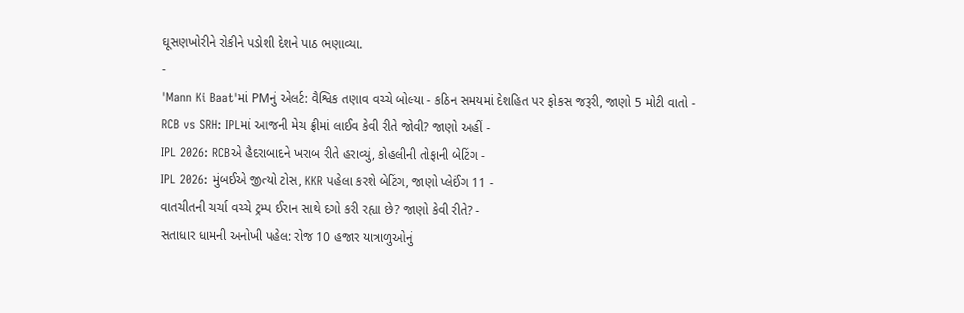ઘૂસણખોરીને રોકીને પડોશી દેશને પાઠ ભણાવ્યા.
-
'Mann Ki Baat'માં PMનું એલર્ટ: વૈશ્વિક તણાવ વચ્ચે બોલ્યા - કઠિન સમયમાં દેશહિત પર ફોકસ જરૂરી, જાણો 5 મોટી વાતો -
RCB vs SRH: IPLમાં આજની મેચ ફ્રીમાં લાઈવ કેવી રીતે જોવી? જાણો અહીં -
IPL 2026: RCBએ હૈદરાબાદને ખરાબ રીતે હરાવ્યું, કોહલીની તોફાની બેટિંગ -
IPL 2026: મુંબઈએ જીત્યો ટોસ, KKR પહેલા કરશે બેટિંગ, જાણો પ્લેઈંગ 11 -
વાતચીતની ચર્ચા વચ્ચે ટ્રમ્પ ઈરાન સાથે દગો કરી રહ્યા છે? જાણો કેવી રીતે? -
સતાધાર ધામની અનોખી પહેલ: રોજ 10 હજાર યાત્રાળુઓનું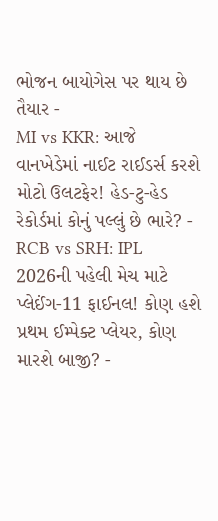ભોજન બાયોગેસ પર થાય છે તૈયાર -
MI vs KKR: આજે વાનખેડેમાં નાઈટ રાઈડર્સ કરશે મોટો ઉલટફેર! હેડ-ટુ-હેડ રેકોર્ડમાં કોનું પલ્લું છે ભારે? -
RCB vs SRH: IPL 2026ની પહેલી મેચ માટે પ્લેઈંગ-11 ફાઈનલ! કોણ હશે પ્રથમ ઈમ્પેક્ટ પ્લેયર, કોણ મારશે બાજી? -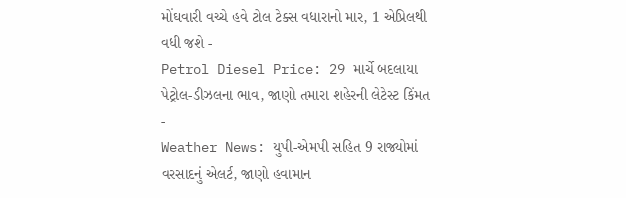મોંઘવારી વચ્ચે હવે ટોલ ટેક્સ વધારાનો માર, 1 એપ્રિલથી વધી જશે -
Petrol Diesel Price: 29 માર્ચે બદલાયા પેટ્રોલ-ડીઝલના ભાવ, જાણો તમારા શહેરની લેટેસ્ટ કિંમત -
Weather News: યુપી-એમપી સહિત 9 રાજ્યોમાં વરસાદનું એલર્ટ, જાણો હવામાન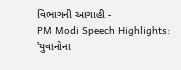વિભાગની આગાહી -
PM Modi Speech Highlights: 'યુવાનોના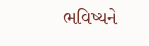ભવિષ્યને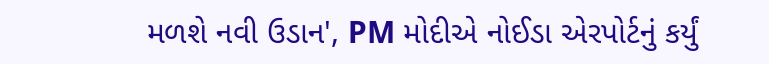મળશે નવી ઉડાન', PM મોદીએ નોઈડા એરપોર્ટનું કર્યું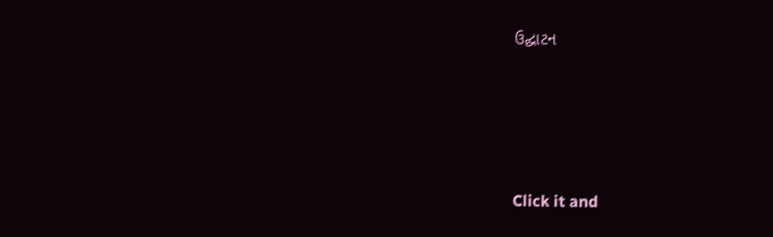ઉદ્ઘાટન






Click it and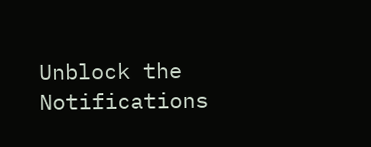Unblock the Notifications